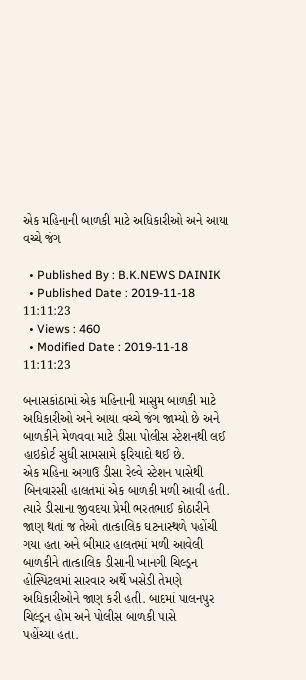એક મહિનાની બાળકી માટે અધિકારીઓ અને આયા વચ્ચે જંગ

  • Published By : B.K.NEWS DAINIK
  • Published Date : 2019-11-18 11:11:23
  • Views : 460
  • Modified Date : 2019-11-18 11:11:23

બનાસકાંઠામાં એક મહિનાની માસુમ બાળકી માટે અધિકારીઓ અને આયા વચ્ચે જંગ જામ્યો છે અને બાળકીને મેળવવા માટે ડીસા પોલીસ સ્ટેશનથી લઈ હાઇકોર્ટ સુધી સામસામે ફરિયાદો થઈ છે.
એક મહિના અગાઉ ડીસા રેલ્વે સ્ટેશન પાસેથી બિનવારસી હાલતમાં એક બાળકી મળી આવી હતી. ત્યારે ડીસાના જીવદયા પ્રેમી ભરતભાઈ કોઠારીને જાણ થતાં જ તેઓ તાત્કાલિક ઘટનાસ્થળે પહોંચી ગયા હતા અને બીમાર હાલતમાં મળી આવેલી બાળકીને તાત્કાલિક ડીસાની ખાનગી ચિલ્ડ્રન હોસ્પિટલમાં સારવાર અર્થે ખસેડી તેમણે અધિકારીઓને જાણ કરી હતી. બાદમાં પાલનપુર ચિલ્ડ્રન હોમ અને પોલીસ બાળકી પાસે
પહોંચ્યા હતા.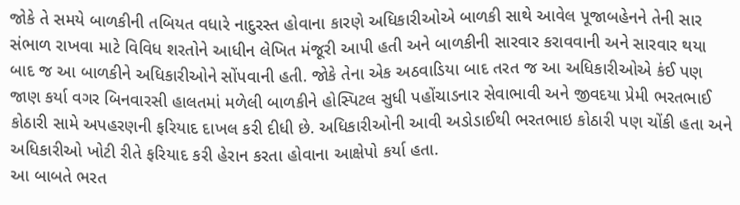જોકે તે સમયે બાળકીની તબિયત વધારે નાદુરસ્ત હોવાના કારણે અધિકારીઓએ બાળકી સાથે આવેલ પૂજાબહેનને તેની સાર સંભાળ રાખવા માટે વિવિધ શરતોને આધીન લેખિત મંજૂરી આપી હતી અને બાળકીની સારવાર કરાવવાની અને સારવાર થયા બાદ જ આ બાળકીને અધિકારીઓને સોંપવાની હતી. જોકે તેના એક અઠવાડિયા બાદ તરત જ આ અધિકારીઓએ કંઈ પણ જાણ કર્યા વગર બિનવારસી હાલતમાં મળેલી બાળકીને હોસ્પિટલ સુધી પહોંચાડનાર સેવાભાવી અને જીવદયા પ્રેમી ભરતભાઈ કોઠારી સામે અપહરણની ફરિયાદ દાખલ કરી દીધી છે. અધિકારીઓની આવી અડોડાઈથી ભરતભાઇ કોઠારી પણ ચોંકી હતા અને અધિકારીઓ ખોટી રીતે ફરિયાદ કરી હેરાન કરતા હોવાના આક્ષેપો કર્યા હતા.
આ બાબતે ભરત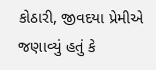કોઠારી, જીવદયા પ્રેમીએ જણાવ્યું હતું કે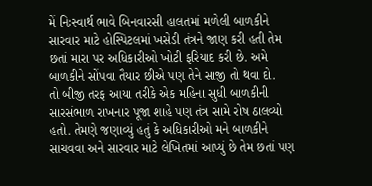મેં નિઃસ્વાર્થ ભાવે બિનવારસી હાલતમાં મળેલી બાળકીને સારવાર માટે હોસ્પિટલમાં ખસેડી તંત્રને જાણ કરી હતી તેમ છતાં મારા પર અધિકારીઓ ખોટી ફરિયાદ કરી છે. અમે બાળકીને સોંપવા તૈયાર છીએ પણ તેને સાજી તો થવા દો.
તો બીજી તરફ આયા તરીકે એક મહિના સુધી બાળકીની સારસંભાળ રાખનાર પૂજા શાહે પણ તંત્ર સામે રોષ ઠાલવ્યો હતો. તેમણે જણાવ્યું હતું કે અધિકારીઓ મને બાળકીને સાચવવા અને સારવાર માટે લેખિતમાં આપ્યું છે તેમ છતાં પણ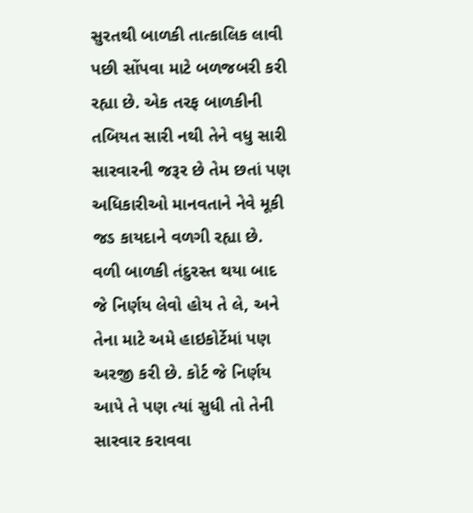સુરતથી બાળકી તાત્કાલિક લાવી પછી સોંપવા માટે બળજબરી કરી રહ્યા છે. એક તરફ બાળકીની તબિયત સારી નથી તેને વધુ સારી સારવારની જરૂર છે તેમ છતાં પણ અધિકારીઓ માનવતાને નેવે મૂકી જડ કાયદાને વળગી રહ્યા છે. વળી બાળકી તંદુરસ્ત થયા બાદ જે નિર્ણય લેવો હોય તે લે, અને તેના માટે અમે હાઇકોર્ટેમાં પણ અરજી કરી છે. કોર્ટ જે નિર્ણય આપે તે પણ ત્યાં સુધી તો તેની સારવાર કરાવવા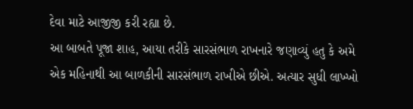દેવા માટે આજીજી કરી રહ્યા છે.
આ બાબતે પૂજા શાહ, આયા તરીકે સારસંભાળ રાખનારે જણાવ્યું હતુ કે અમે એક મહિનાથી આ બાળકીની સારસંભાળ રાખીએ છીએ. અત્યાર સુધી લાખ્ખો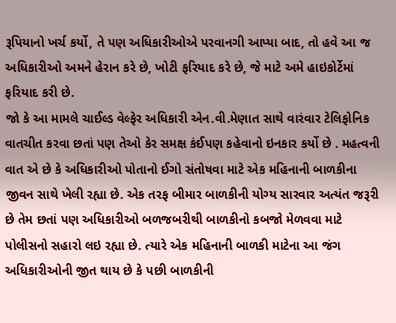રૂપિયાનો ખર્ચ કર્યો, તે પણ અધિકારીઓએ પરવાનગી આપ્યા બાદ, તો હવે આ જ અધિકારીઓ અમને હેરાન કરે છે, ખોટી ફરિયાદ કરે છે, જે માટે અમે હાઇકોર્ટેમાં ફરિયાદ કરી છે.
જો કે આ મામલે ચાઈલ્ડ વેલ્ફેર અધિકારી એન.વી.મેણાત સાથે વારંવાર ટેલિફોનિક વાતચીત કરવા છતાં પણ તેઓ કેર સમક્ષ કંઈપણ કહેવાનો ઇનકાર કર્યો છે . મહત્વની વાત એ છે કે અધિકારીઓ પોતાનો ઈગો સંતોષવા માટે એક મહિનાની બાળકીના જીવન સાથે ખેલી રહ્યા છે. એક તરફ બીમાર બાળકીની યોગ્ય સારવાર અત્યંત જરૂરી છે તેમ છતાં પણ અધિકારીઓ બળજબરીથી બાળકીનો કબજો મેળવવા માટે પોલીસનો સહારો લઇ રહ્યા છે. ત્યારે એક મહિનાની બાળકી માટેના આ જંગ અધિકારીઓની જીત થાય છે કે પછી બાળકીની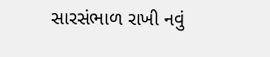સારસંભાળ રાખી નવું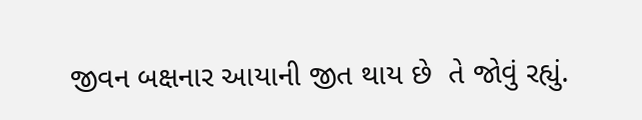જીવન બક્ષનાર આયાની જીત થાય છે  તે જોવું રહ્યું.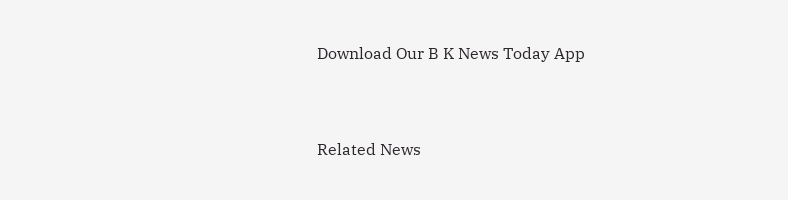Download Our B K News Today App



Related News